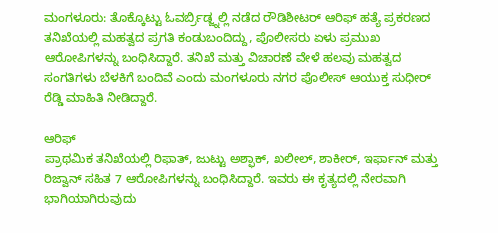ಮಂಗಳೂರು: ತೊಕ್ಕೊಟ್ಟು ಓವರ್ಬ್ರಿಡ್ಜ್ನಲ್ಲಿ ನಡೆದ ರೌಡಿಶೀಟರ್ ಆರಿಫ್ ಹತ್ಯೆ ಪ್ರಕರಣದ ತನಿಖೆಯಲ್ಲಿ ಮಹತ್ವದ ಪ್ರಗತಿ ಕಂಡುಬಂದಿದ್ದು, ಪೊಲೀಸರು ಏಳು ಪ್ರಮುಖ ಆರೋಪಿಗಳನ್ನು ಬಂಧಿಸಿದ್ದಾರೆ. ತನಿಖೆ ಮತ್ತು ವಿಚಾರಣೆ ವೇಳೆ ಹಲವು ಮಹತ್ವದ ಸಂಗತಿಗಳು ಬೆಳಕಿಗೆ ಬಂದಿವೆ ಎಂದು ಮಂಗಳೂರು ನಗರ ಪೊಲೀಸ್ ಆಯುಕ್ತ ಸುಧೀರ್ ರೆಡ್ಡಿ ಮಾಹಿತಿ ನೀಡಿದ್ದಾರೆ.

ಆರಿಫ್
ಪ್ರಾಥಮಿಕ ತನಿಖೆಯಲ್ಲಿ ರಿಫಾತ್, ಜುಟ್ಟು ಅಶ್ಫಾಕ್, ಖಲೀಲ್, ಶಾಕೀರ್, ಇರ್ಫಾನ್ ಮತ್ತು ರಿಜ್ವಾನ್ ಸಹಿತ 7 ಆರೋಪಿಗಳನ್ನು ಬಂಧಿಸಿದ್ದಾರೆ. ಇವರು ಈ ಕೃತ್ಯದಲ್ಲಿ ನೇರವಾಗಿ ಭಾಗಿಯಾಗಿರುವುದು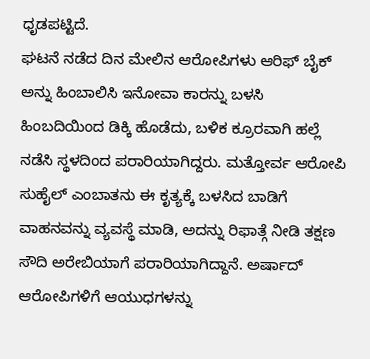ಧೃಡಪಟ್ಟಿದೆ.
ಘಟನೆ ನಡೆದ ದಿನ ಮೇಲಿನ ಆರೋಪಿಗಳು ಆರಿಫ್ ಬೈಕ್ ಅನ್ನು ಹಿಂಬಾಲಿಸಿ ಇನೋವಾ ಕಾರನ್ನು ಬಳಸಿ ಹಿಂಬದಿಯಿಂದ ಡಿಕ್ಕಿ ಹೊಡೆದು, ಬಳಿಕ ಕ್ರೂರವಾಗಿ ಹಲ್ಲೆ ನಡೆಸಿ ಸ್ಥಳದಿಂದ ಪರಾರಿಯಾಗಿದ್ದರು. ಮತ್ತೋರ್ವ ಆರೋಪಿ ಸುಹೈಲ್ ಎಂಬಾತನು ಈ ಕೃತ್ಯಕ್ಕೆ ಬಳಸಿದ ಬಾಡಿಗೆ ವಾಹನವನ್ನು ವ್ಯವಸ್ಥೆ ಮಾಡಿ, ಅದನ್ನು ರಿಫಾತ್ಗೆ ನೀಡಿ ತಕ್ಷಣ ಸೌದಿ ಅರೇಬಿಯಾಗೆ ಪರಾರಿಯಾಗಿದ್ದಾನೆ. ಅರ್ಷಾದ್ ಆರೋಪಿಗಳಿಗೆ ಆಯುಧಗಳನ್ನು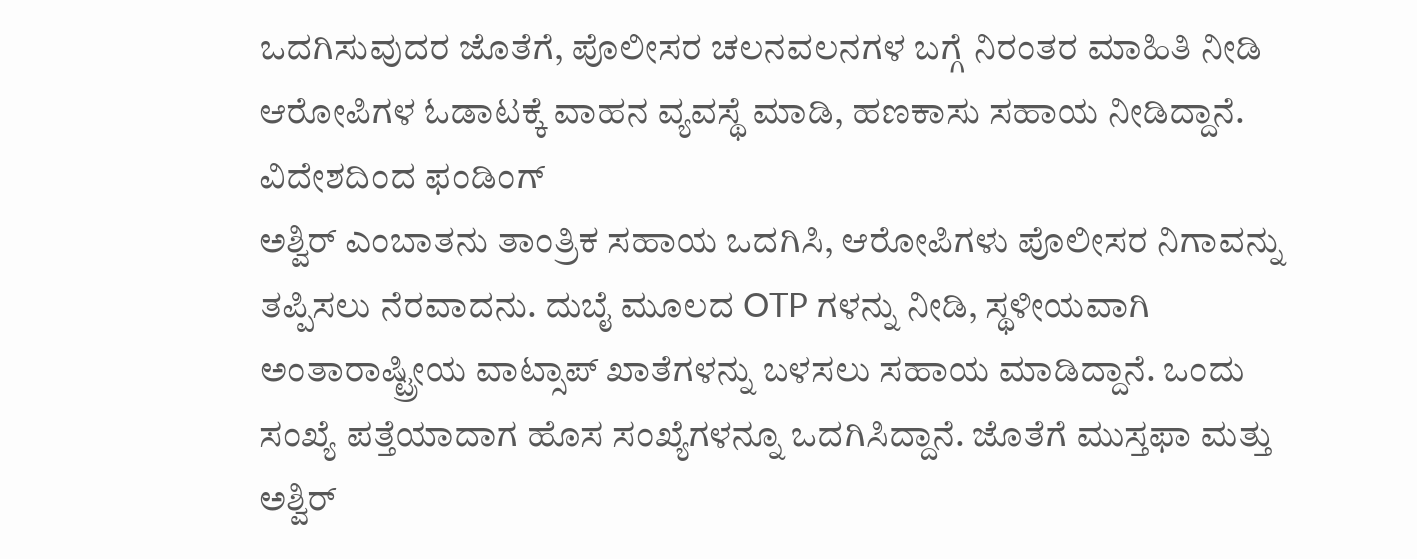ಒದಗಿಸುವುದರ ಜೊತೆಗೆ, ಪೊಲೀಸರ ಚಲನವಲನಗಳ ಬಗ್ಗೆ ನಿರಂತರ ಮಾಹಿತಿ ನೀಡಿ ಆರೋಪಿಗಳ ಓಡಾಟಕ್ಕೆ ವಾಹನ ವ್ಯವಸ್ಥೆ ಮಾಡಿ, ಹಣಕಾಸು ಸಹಾಯ ನೀಡಿದ್ದಾನೆ.
ವಿದೇಶದಿಂದ ಫಂಡಿಂಗ್
ಅಶ್ವಿರ್ ಎಂಬಾತನು ತಾಂತ್ರಿಕ ಸಹಾಯ ಒದಗಿಸಿ, ಆರೋಪಿಗಳು ಪೊಲೀಸರ ನಿಗಾವನ್ನು ತಪ್ಪಿಸಲು ನೆರವಾದನು. ದುಬೈ ಮೂಲದ OTP ಗಳನ್ನು ನೀಡಿ, ಸ್ಥಳೀಯವಾಗಿ ಅಂತಾರಾಷ್ಟ್ರೀಯ ವಾಟ್ಸಾಪ್ ಖಾತೆಗಳನ್ನು ಬಳಸಲು ಸಹಾಯ ಮಾಡಿದ್ದಾನೆ. ಒಂದು ಸಂಖ್ಯೆ ಪತ್ತೆಯಾದಾಗ ಹೊಸ ಸಂಖ್ಯೆಗಳನ್ನೂ ಒದಗಿಸಿದ್ದಾನೆ. ಜೊತೆಗೆ ಮುಸ್ತಫಾ ಮತ್ತು ಅಶ್ವಿರ್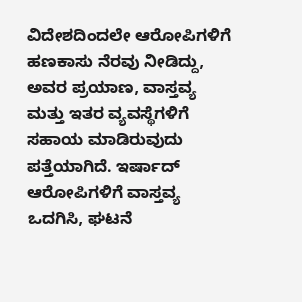ವಿದೇಶದಿಂದಲೇ ಆರೋಪಿಗಳಿಗೆ ಹಣಕಾಸು ನೆರವು ನೀಡಿದ್ದು, ಅವರ ಪ್ರಯಾಣ, ವಾಸ್ತವ್ಯ ಮತ್ತು ಇತರ ವ್ಯವಸ್ಥೆಗಳಿಗೆ ಸಹಾಯ ಮಾಡಿರುವುದು ಪತ್ತೆಯಾಗಿದೆ. ಇರ್ಷಾದ್ ಆರೋಪಿಗಳಿಗೆ ವಾಸ್ತವ್ಯ ಒದಗಿಸಿ, ಘಟನೆ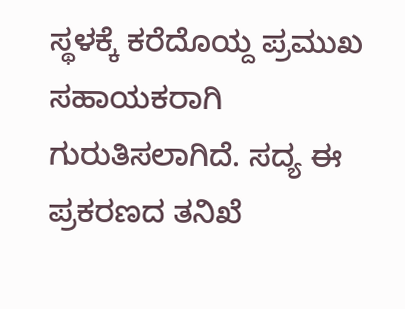ಸ್ಥಳಕ್ಕೆ ಕರೆದೊಯ್ದ ಪ್ರಮುಖ ಸಹಾಯಕರಾಗಿ ಗುರುತಿಸಲಾಗಿದೆ. ಸದ್ಯ ಈ ಪ್ರಕರಣದ ತನಿಖೆ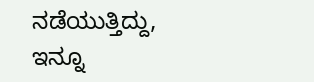ನಡೆಯುತ್ತಿದ್ದು, ಇನ್ನೂ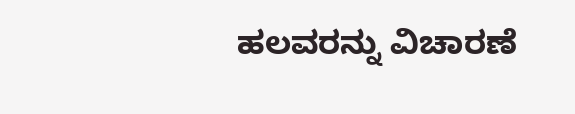ಹಲವರನ್ನು ವಿಚಾರಣೆ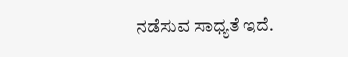ನಡೆಸುವ ಸಾಧ್ಯತೆ ಇದೆ.